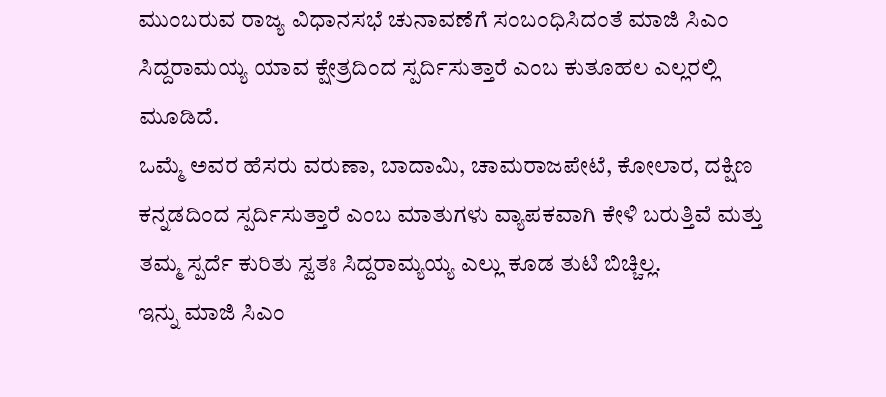ಮುಂಬರುವ ರಾಜ್ಯ ವಿಧಾನಸಭೆ ಚುನಾವಣೆಗೆ ಸಂಬಂಧಿಸಿದಂತೆ ಮಾಜಿ ಸಿಎಂ ಸಿದ್ದರಾಮಯ್ಯ ಯಾವ ಕ್ಷೇತ್ರದಿಂದ ಸ್ಪರ್ದಿಸುತ್ತಾರೆ ಎಂಬ ಕುತೂಹಲ ಎಲ್ಲರಲ್ಲಿ ಮೂಡಿದೆ.
ಒಮ್ಮೆ ಅವರ ಹೆಸರು ವರುಣಾ, ಬಾದಾಮಿ, ಚಾಮರಾಜಪೇಟೆ, ಕೋಲಾರ, ದಕ್ಷಿಣ ಕನ್ನಡದಿಂದ ಸ್ಪರ್ದಿಸುತ್ತಾರೆ ಎಂಬ ಮಾತುಗಳು ವ್ಯಾಪಕವಾಗಿ ಕೇಳಿ ಬರುತ್ತಿವೆ ಮತ್ತು ತಮ್ಮ ಸ್ಪರ್ದೆ ಕುರಿತು ಸ್ವತಃ ಸಿದ್ದರಾಮ್ಯಯ್ಯ ಎಲ್ಲು ಕೂಡ ತುಟಿ ಬಿಚ್ಚಿಲ್ಲ.
ಇನ್ನು ಮಾಜಿ ಸಿಎಂ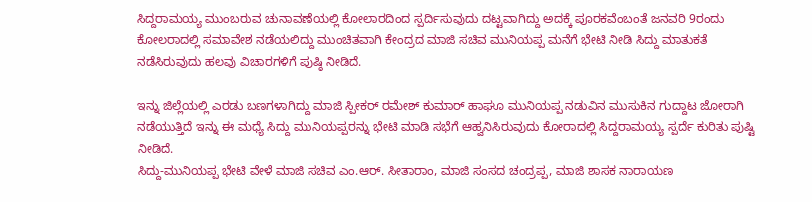ಸಿದ್ದರಾಮಯ್ಯ ಮುಂಬರುವ ಚುನಾವಣೆಯಲ್ಲಿ ಕೋಲಾರದಿಂದ ಸ್ಪರ್ದಿಸುವುದು ದಟ್ಟವಾಗಿದ್ದು ಅದಕ್ಕೆ ಪೂರಕವೆಂಬಂತೆ ಜನವರಿ 9ರಂದು ಕೋಲರಾದಲ್ಲಿ ಸಮಾವೇಶ ನಡೆಯಲಿದ್ದು ಮುಂಚಿತವಾಗಿ ಕೇಂದ್ರದ ಮಾಜಿ ಸಚಿವ ಮುನಿಯಪ್ಪ ಮನೆಗೆ ಭೇಟಿ ನೀಡಿ ಸಿದ್ದು ಮಾತುಕತೆ ನಡೆಸಿರುವುದು ಹಲವು ವಿಚಾರಗಳಿಗೆ ಪುಷ್ಠಿ ನೀಡಿದೆ.

ಇನ್ನು ಜಿಲ್ಲೆಯಲ್ಲಿ ಎರಡು ಬಣಗಳಾಗಿದ್ದು ಮಾಜಿ ಸ್ಪೀಕರ್ ರಮೇಶ್ ಕುಮಾರ್ ಹಾಘೂ ಮುನಿಯಪ್ಪ ನಡುವಿನ ಮುಸುಕಿನ ಗುದ್ದಾಟ ಜೋರಾಗಿ ನಡೆಯುತ್ತಿದೆ ಇನ್ನು ಈ ಮಧ್ಯೆ ಸಿದ್ದು ಮುನಿಯಪ್ಪರನ್ನು ಭೇಟಿ ಮಾಡಿ ಸಭೆಗೆ ಆಹ್ವನಿಸಿರುವುದು ಕೋರಾದಲ್ಲಿ ಸಿದ್ದರಾಮಯ್ಯ ಸ್ಪರ್ದೆ ಕುರಿತು ಪುಷ್ಟಿ ನೀಡಿದೆ.
ಸಿದ್ದು-ಮುನಿಯಪ್ಪ ಭೇಟಿ ವೇಳೆ ಮಾಜಿ ಸಚಿವ ಎಂ.ಆರ್. ಸೀತಾರಾಂ, ಮಾಜಿ ಸಂಸದ ಚಂದ್ರಪ್ಪ, ಮಾಜಿ ಶಾಸಕ ನಾರಾಯಣ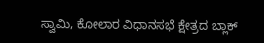ಸ್ವಾಮಿ, ಕೋಲಾರ ವಿಧಾನಸಭೆ ಕ್ಷೇತ್ರದ ಬ್ಲಾಕ್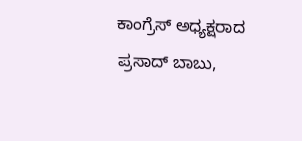ಕಾಂಗ್ರೆಸ್ ಅಧ್ಯಕ್ಷರಾದ ಪ್ರಸಾದ್ ಬಾಬು,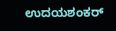ಉದಯಶಂಕರ್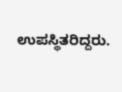ಉಪಸ್ಥಿತರಿದ್ದರು.